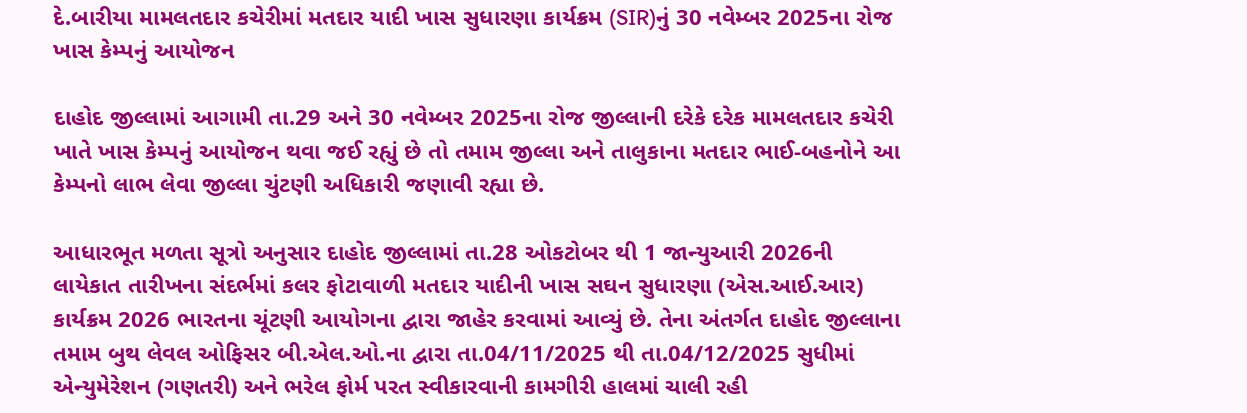દે.બારીયા મામલતદાર કચેરીમાં મતદાર યાદી ખાસ સુધારણા કાર્યક્રમ (SIR)નું 30 નવેમ્બર 2025ના રોજ ખાસ કેમ્પનું આયોજન

દાહોદ જીલ્લામાં આગામી તા.29 અને 30 નવેમ્બર 2025ના રોજ જીલ્લાની દરેકે દરેક મામલતદાર કચેરી ખાતે ખાસ કેમ્પનું આયોજન થવા જઈ રહ્યું છે તો તમામ જીલ્લા અને તાલુકાના મતદાર ભાઈ-બહનોને આ કેમ્પનો લાભ લેવા જીલ્લા ચુંટણી અધિકારી જણાવી રહ્યા છે.

આધારભૂત મળતા સૂત્રો અનુસાર દાહોદ જીલ્લામાં તા.28 ઓકટોબર થી 1 જાન્યુઆરી 2026ની લાયેકાત તારીખના સંદર્ભમાં કલર ફોટાવાળી મતદાર યાદીની ખાસ સઘન સુધારણા (એસ.આઈ.આર) કાર્યક્રમ 2026 ભારતના ચૂંટણી આયોગના દ્વારા જાહેર કરવામાં આવ્યું છે. તેના અંતર્ગત દાહોદ જીલ્લાના તમામ બુથ લેવલ ઓફિસર બી.એલ.ઓ.ના દ્વારા તા.04/11/2025 થી તા.04/12/2025 સુધીમાં એન્યુમેરેશન (ગણતરી) અને ભરેલ ફોર્મ પરત સ્વીકારવાની કામગીરી હાલમાં ચાલી રહી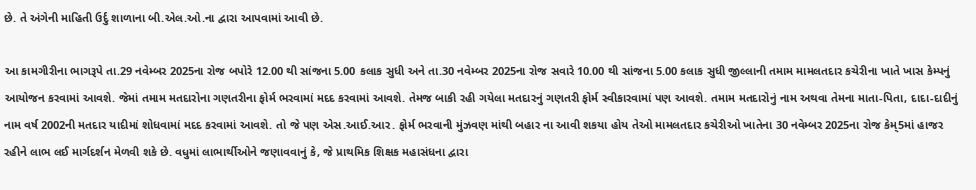છે. તે અંગેની માહિતી ઉર્દુ શાળાના બી.એલ.ઓ.ના દ્વારા આપવામાં આવી છે.

આ કામગીરીના ભાગરૂપે તા.29 નવેમ્બર 2025ના રોજ બપોરે 12.00 થી સાંજના 5.00 કલાક સુધી અને તા.30 નવેમ્બર 2025ના રોજ સવારે 10.00 થી સાંજના 5.00 કલાક સુધી જીલ્લાની તમામ મામલતદાર કચેરીના ખાતે ખાસ કેમ્પનું આયોજન કરવામાં આવશે. જેમાં તમામ મતદારોના ગણતરીના ફોર્મ ભરવામાં મદદ કરવામાં આવશે. તેમજ બાકી રહી ગયેલા મતદારનું ગણતરી ફોર્મ સ્વીકારવામાં પણ આવશે. તમામ મતદારોનું નામ અથવા તેમના માતા-પિતા, દાદા-દાદીનું નામ વર્ષ 2002ની મતદાર યાદીમાં શોધવામાં મદદ કરવામાં આવશે. તો જે પણ એસ.આઈ.આર. ફોર્મ ભરવાની મુંઝવણ માંથી બહાર ના આવી શકયા હોય તેઓ મામલતદાર કચેરીઓ ખાતેના 30 નવેમ્બર 2025ના રોજ કેમ્5માં હાજર રહીને લાભ લઈ માર્ગદર્શન મેળવી શકે છે. વધુમાં લાભાર્થીઓને જણાવવાનું કે, જે પ્રાથમિક શિક્ષક મહાસંધના દ્વારા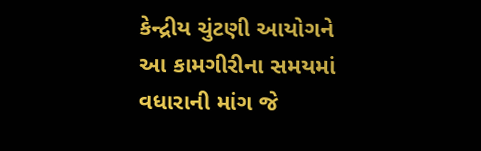કેન્દ્રીય ચુંટણી આયોગને આ કામગીરીના સમયમાં વધારાની માંગ જે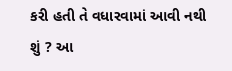કરી હતી તે વધારવામાં આવી નથી શું ? આ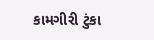કામગીરી ટુંકા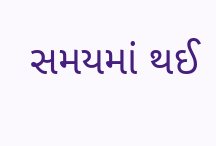સમયમાં થઈ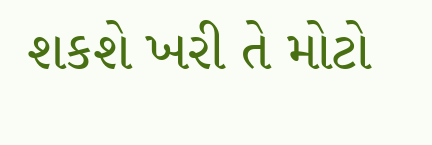શકશે ખરી તે મોટો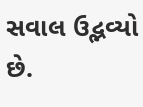સવાલ ઉદ્ભવ્યો છે.